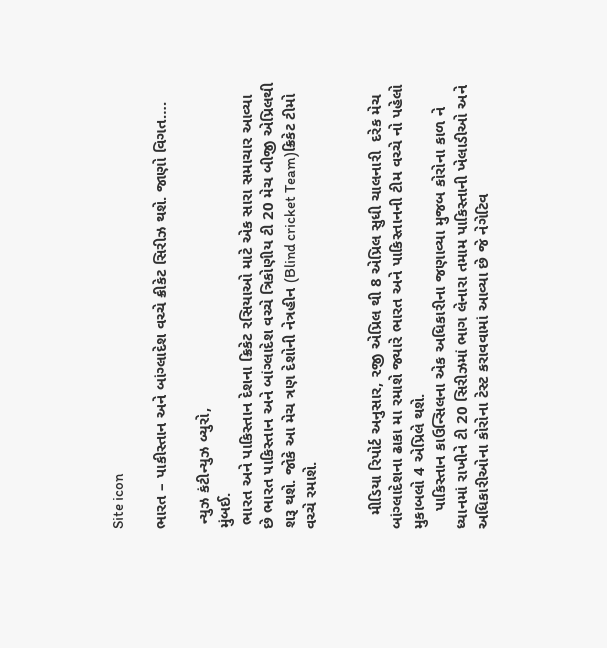Site icon

ભારત – પાકીસ્તાન અને બાંગ્લાદેશ વચ્ચે ક્રીકેટ સિરીઝ થશે. જાણો વિગત….

 ન્યુઝ કંટીન્યુઝ બ્યુરો,
મુંબઈ.
 ભારત અને પાકિસ્તાન દેશના ક્રિકેટ રસિયાઓ માટે એક સારા સમાચાર આવ્યા છે ભારત પાકિસ્તાન અને બાંગ્લાદેશ વચ્ચે ત્રિકોણીય ટી 20 મેચ બીજી એપ્રિલથી શરૂ થશે. જોકે આ મેચ ત્રણ દેશોની નેત્રહીન (Blind cricket Team)ક્રિકેટ ટીમો વચ્ચે રમાશે.


   મીડિયા રિપોર્ટ અનુસાર, ૨જી એપ્રિલ થી 8 એપ્રિલ સુધી ચાલનારી  દરેક મેચ બાંગ્લાદેશના ઢાકા મા રમાશે જ્યારે ભારત અને પાકિસ્તાનની ટીમ વચ્ચે નો પહેલો મુકાબલો 4 એપ્રિલે થશે.
    પાકિસ્તાન કાઉન્સિલના એક અધિકારીના જણાવ્યા મુજબ કોરોના કાળ ને ધ્યાનમાં રાખીને ટી 20 સિરીઝમાં ભાગ લેનારા તમામ પાકિસ્તાની ખેલાડીઓ અને અધિકારીઓના કોરોના ટેસ્ટ કરાવવામાં આવ્યા છે જે નેગેટિવ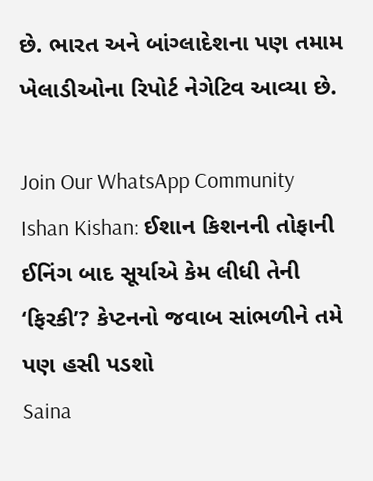છે. ભારત અને બાંગ્લાદેશના પણ તમામ ખેલાડીઓના રિપોર્ટ નેગેટિવ આવ્યા છે.

Join Our WhatsApp Community
Ishan Kishan: ઈશાન કિશનની તોફાની ઈનિંગ બાદ સૂર્યાએ કેમ લીધી તેની ‘ફિરકી’? કેપ્ટનનો જવાબ સાંભળીને તમે પણ હસી પડશો
Saina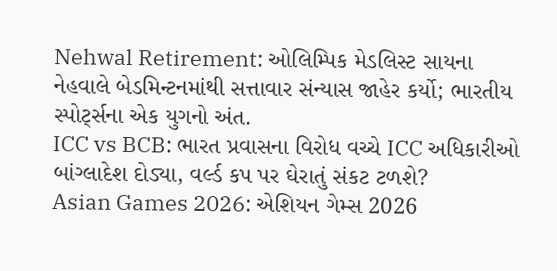Nehwal Retirement: ઓલિમ્પિક મેડલિસ્ટ સાયના નેહવાલે બેડમિન્ટનમાંથી સત્તાવાર સંન્યાસ જાહેર કર્યો; ભારતીય સ્પોર્ટ્સના એક યુગનો અંત.
ICC vs BCB: ભારત પ્રવાસના વિરોધ વચ્ચે ICC અધિકારીઓ બાંગ્લાદેશ દોડ્યા, વર્લ્ડ કપ પર ઘેરાતું સંકટ ટળશે?
Asian Games 2026: એશિયન ગેમ્સ 2026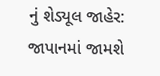નું શેડ્યૂલ જાહેર: જાપાનમાં જામશે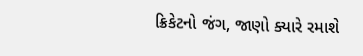ક્રિકેટનો જંગ, જાણો ક્યારે રમાશે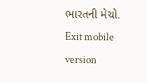ભારતની મેચો.
Exit mobile version